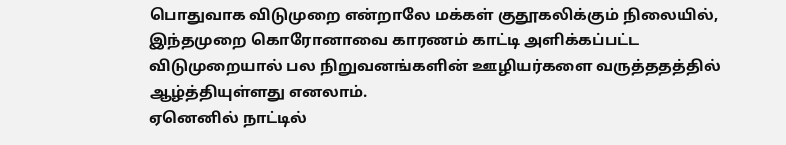பொதுவாக விடுமுறை என்றாலே மக்கள் குதூகலிக்கும் நிலையில், இந்தமுறை கொரோனாவை காரணம் காட்டி அளிக்கப்பட்ட விடுமுறையால் பல நிறுவனங்களின் ஊழியர்களை வருத்ததத்தில் ஆழ்த்தியுள்ளது எனலாம்.
ஏனெனில் நாட்டில்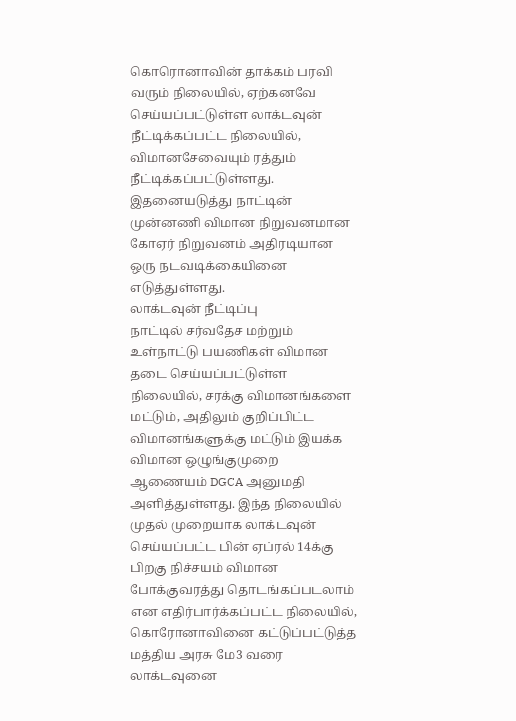கொரொனாவின் தாக்கம் பரவி வரும் நிலையில், ஏற்கனவே செய்யப்பட்டுள்ள லாக்டவுன் நீட்டிக்கப்பட்ட நிலையில், விமானசேவையும் ரத்தும் நீட்டிக்கப்பட்டுள்ளது.
இதனையடுத்து நாட்டின் முன்னணி விமான நிறுவனமான கோஏர் நிறுவனம் அதிரடியான ஒரு நடவடிக்கையினை எடுத்துள்ளது.
லாக்டவுன் நீட்டிப்பு
நாட்டில் சர்வதேச மற்றும் உள்நாட்டு பயணிகள் விமான தடை செய்யப்பட்டுள்ள நிலையில், சரக்கு விமானங்களை மட்டும், அதிலும் குறிப்பிட்ட விமானங்களுக்கு மட்டும் இயக்க விமான ஒழுங்குமுறை ஆணையம் DGCA அனுமதி அளித்துள்ளது. இந்த நிலையில் முதல் முறையாக லாக்டவுன் செய்யப்பட்ட பின் ஏப்ரல் 14க்கு பிறகு நிச்சயம் விமான போக்குவரத்து தொடங்கப்படலாம் என எதிர்பார்க்கப்பட்ட நிலையில், கொரோனாவினை கட்டுப்பட்டுத்த மத்திய அரசு மே3 வரை லாக்டவுனை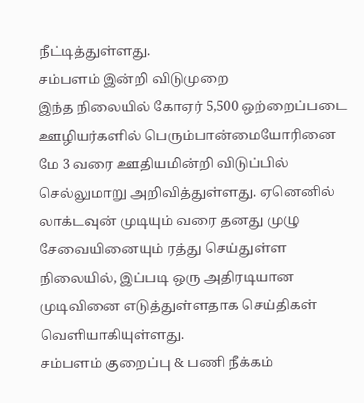நீட்டித்துள்ளது.
சம்பளம் இன்றி விடுமுறை
இந்த நிலையில் கோஏர் 5,500 ஒற்றைப்படை ஊழியர்களில் பெரும்பான்மையோரினை மே 3 வரை ஊதியமின்றி விடுப்பில் செல்லுமாறு அறிவித்துள்ளது. ஏனெனில் லாக்டவுன் முடியும் வரை தனது முழு சேவையினையும் ரத்து செய்துள்ள நிலையில், இப்படி ஒரு அதிரடியான முடிவினை எடுத்துள்ளதாக செய்திகள் வெளியாகியுள்ளது.
சம்பளம் குறைப்பு & பணி நீக்கம்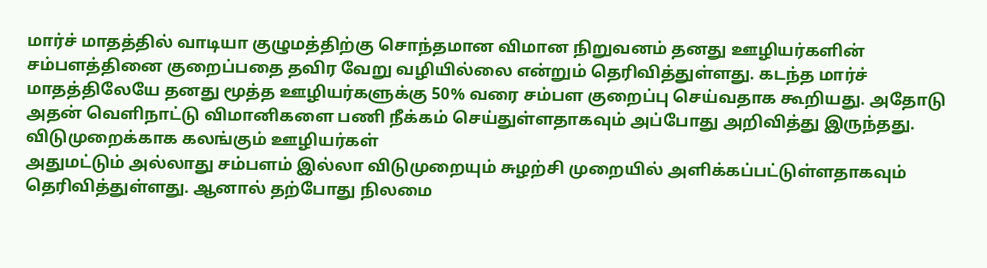மார்ச் மாதத்தில் வாடியா குழுமத்திற்கு சொந்தமான விமான நிறுவனம் தனது ஊழியர்களின் சம்பளத்தினை குறைப்பதை தவிர வேறு வழியில்லை என்றும் தெரிவித்துள்ளது. கடந்த மார்ச் மாதத்திலேயே தனது மூத்த ஊழியர்களுக்கு 50% வரை சம்பள குறைப்பு செய்வதாக கூறியது. அதோடு அதன் வெளிநாட்டு விமானிகளை பணி நீக்கம் செய்துள்ளதாகவும் அப்போது அறிவித்து இருந்தது.
விடுமுறைக்காக கலங்கும் ஊழியர்கள்
அதுமட்டும் அல்லாது சம்பளம் இல்லா விடுமுறையும் சுழற்சி முறையில் அளிக்கப்பட்டுள்ளதாகவும் தெரிவித்துள்ளது. ஆனால் தற்போது நிலமை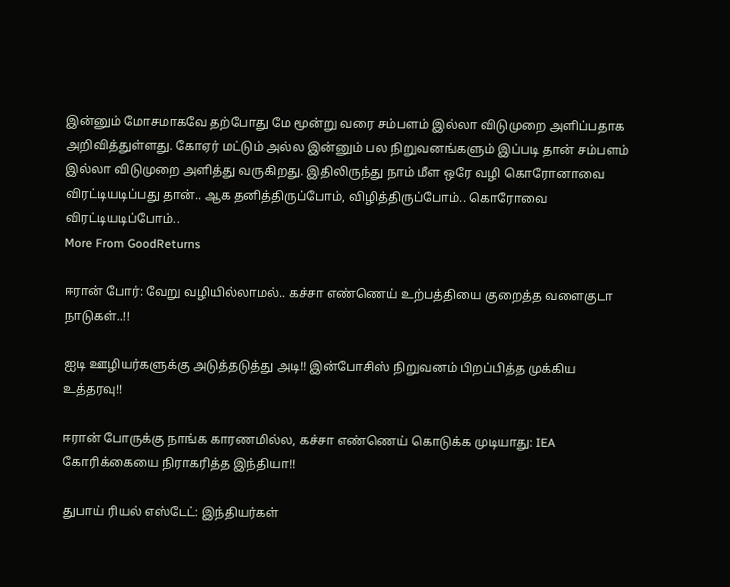இன்னும் மோசமாகவே தற்போது மே மூன்று வரை சம்பளம் இல்லா விடுமுறை அளிப்பதாக அறிவித்துள்ளது. கோஏர் மட்டும் அல்ல இன்னும் பல நிறுவனங்களும் இப்படி தான் சம்பளம் இல்லா விடுமுறை அளித்து வருகிறது. இதிலிருந்து நாம் மீள ஒரே வழி கொரோனாவை விரட்டியடிப்பது தான்.. ஆக தனித்திருப்போம், விழித்திருப்போம்.. கொரோவை விரட்டியடிப்போம்..
More From GoodReturns

ஈரான் போர்: வேறு வழியில்லாமல்.. கச்சா எண்ணெய் உற்பத்தியை குறைத்த வளைகுடா நாடுகள்..!!

ஐடி ஊழியர்களுக்கு அடுத்தடுத்து அடி!! இன்போசிஸ் நிறுவனம் பிறப்பித்த முக்கிய உத்தரவு!!

ஈரான் போருக்கு நாங்க காரணமில்ல, கச்சா எண்ணெய் கொடுக்க முடியாது: IEA கோரிக்கையை நிராகரித்த இந்தியா!!

துபாய் ரியல் எஸ்டேட்: இந்தியர்கள்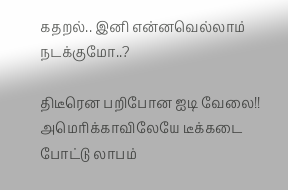கதறல்.. இனி என்னவெல்லாம் நடக்குமோ..?

திடீரென பறிபோன ஐடி வேலை!! அமெரிக்காவிலேயே டீக்கடை போட்டு லாபம்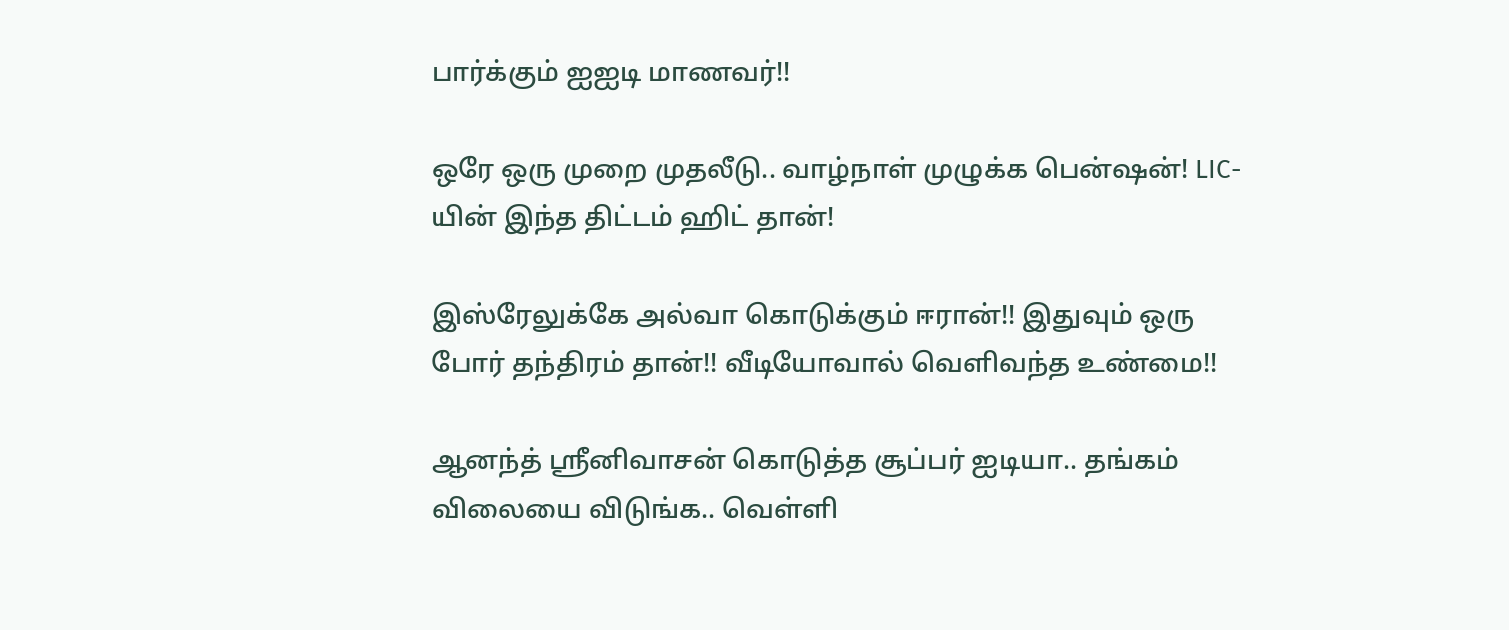பார்க்கும் ஐஐடி மாணவர்!!

ஒரே ஒரு முறை முதலீடு.. வாழ்நாள் முழுக்க பென்ஷன்! LIC-யின் இந்த திட்டம் ஹிட் தான்!

இஸ்ரேலுக்கே அல்வா கொடுக்கும் ஈரான்!! இதுவும் ஒரு போர் தந்திரம் தான்!! வீடியோவால் வெளிவந்த உண்மை!!

ஆனந்த் ஸ்ரீனிவாசன் கொடுத்த சூப்பர் ஐடியா.. தங்கம் விலையை விடுங்க.. வெள்ளி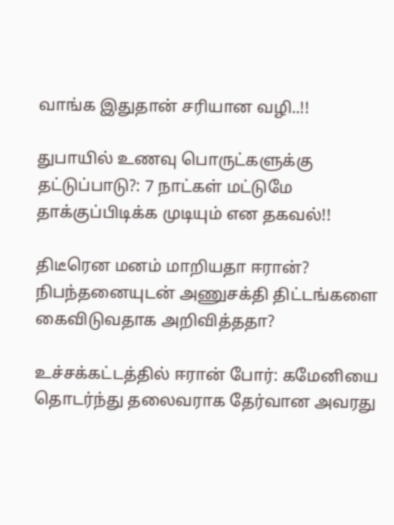வாங்க இதுதான் சரியான வழி..!!

துபாயில் உணவு பொருட்களுக்கு தட்டுப்பாடு?: 7 நாட்கள் மட்டுமே தாக்குப்பிடிக்க முடியும் என தகவல்!!

திடீரென மனம் மாறியதா ஈரான்? நிபந்தனையுடன் அணுசக்தி திட்டங்களை கைவிடுவதாக அறிவித்ததா?

உச்சக்கட்டத்தில் ஈரான் போர்: கமேனியை தொடர்ந்து தலைவராக தேர்வான அவரது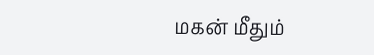மகன் மீதும்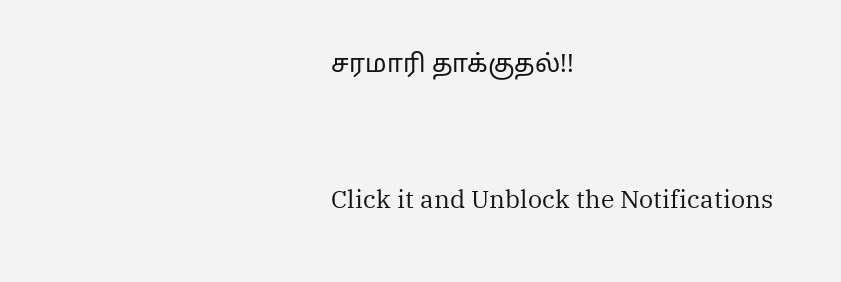சரமாரி தாக்குதல்!!



Click it and Unblock the Notifications